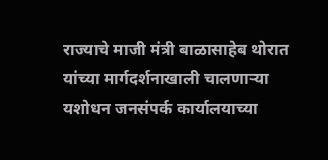राज्याचे माजी मंत्री बाळासाहेब थोरात यांच्या मार्गदर्शनाखाली चालणाऱ्या यशोधन जनसंपर्क कार्यालयाच्या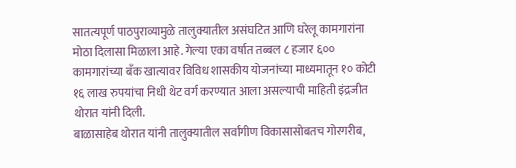सातत्यपूर्ण पाठपुराव्यामुळे तालुक्यातील असंघटित आणि घरेलू कामगारांना मोठा दिलासा मिळाला आहे. गेल्या एका वर्षात तब्बल ८ हजार ६०० कामगारांच्या बँक खात्यावर विविध शासकीय योजनांच्या माध्यमातून १० कोटी १६ लाख रुपयांचा निधी थेट वर्ग करण्यात आला असल्याची माहिती इंद्रजीत थोरात यांनी दिली.
बाळासाहेब थोरात यांनी तालुक्यातील सर्वांगीण विकासासोबतच गोरगरीब,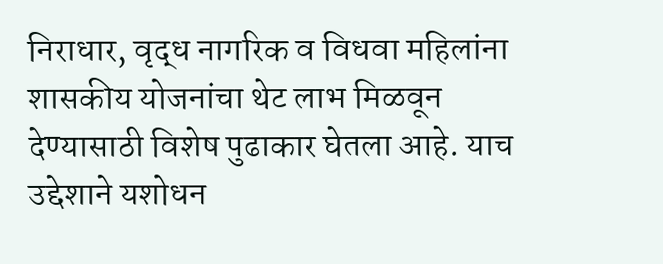निराधार, वृद्ध नागरिक व विधवा महिलांना शासकीय योजनांचा थेट लाभ मिळवून देण्यासाठी विशेष पुढाकार घेतला आहे. याच उद्देशाने यशोधन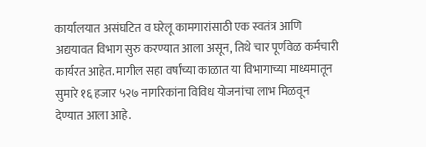कार्यालयात असंघटित व घरेलू कामगारांसाठी एक स्वतंत्र आणि अद्ययावत विभाग सुरु करण्यात आला असून, तिथे चार पूर्णवेळ कर्मचारी कार्यरत आहेत. मागील सहा वर्षांच्या काळात या विभागाच्या माध्यमातून सुमारे १६ हजार ५२७ नागरिकांना विविध योजनांचा लाभ मिळवून देण्यात आला आहे.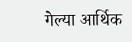गेल्या आर्थिक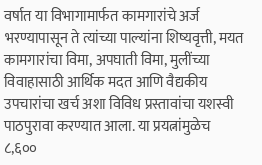वर्षात या विभागामार्फत कामगारांचे अर्ज भरण्यापासून ते त्यांच्या पाल्यांना शिष्यवृत्ती, मयत कामगारांचा विमा, अपघाती विमा, मुलींच्या विवाहासाठी आर्थिक मदत आणि वैद्यकीय उपचारांचा खर्च अशा विविध प्रस्तावांचा यशस्वी पाठपुरावा करण्यात आला. या प्रयत्नांमुळेच ८,६००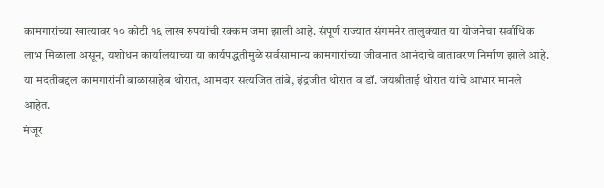कामगारांच्या खात्यावर १० कोटी १६ लाख रुपयांची रक्कम जमा झाली आहे. संपूर्ण राज्यात संगमनेर तालुक्यात या योजनेचा सर्वाधिक लाभ मिळाला असून, यशोधन कार्यालयाच्या या कार्यपद्धतीमुळे सर्वसामान्य कामगारांच्या जीवनात आनंदाचे वातावरण निर्माण झाले आहे. या मदतीबद्दल कामगारांनी बाळासाहेब थोरात, आमदार सत्यजित तांबे, इंद्रजीत थोरात व डॉ. जयश्रीताई थोरात यांचे आभार मानले आहेत.
मंजूर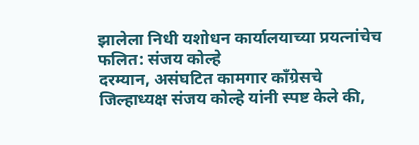झालेला निधी यशोधन कार्यालयाच्या प्रयत्नांचेच फलित: संजय कोल्हे
दरम्यान, असंघटित कामगार काँग्रेसचे जिल्हाध्यक्ष संजय कोल्हे यांनी स्पष्ट केले की,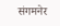संगमनेर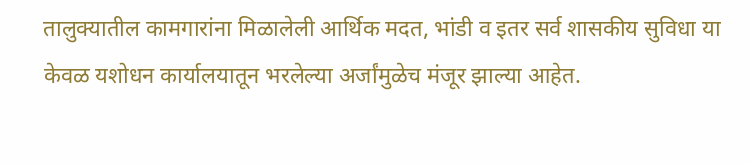तालुक्यातील कामगारांना मिळालेली आर्थिक मदत, भांडी व इतर सर्व शासकीय सुविधा या केवळ यशोधन कार्यालयातून भरलेल्या अर्जांमुळेच मंजूर झाल्या आहेत.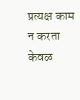प्रत्यक्ष काम न करता केवळ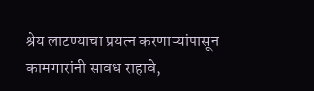श्रेय लाटण्याचा प्रयत्न करणाऱ्यांपासून कामगारांनी सावध राहावे,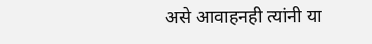असे आवाहनही त्यांनी या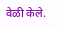वेळी केले.